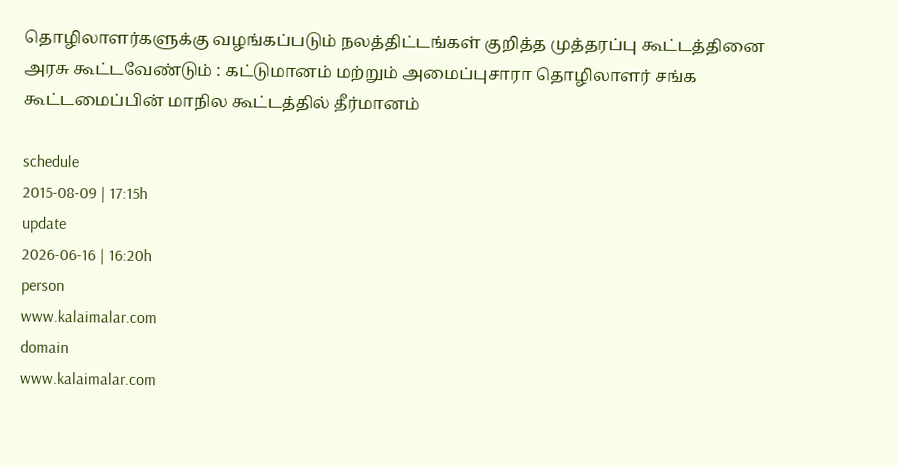தொழிலாளர்களுக்கு வழங்கப்படும் நலத்திட்டங்கள் குறித்த முத்தரப்பு கூட்டத்தினை அரசு கூட்டவேண்டும் : கட்டுமானம் மற்றும் அமைப்புசாரா தொழிலாளர் சங்க கூட்டமைப்பின் மாநில கூட்டத்தில் தீர்மானம்

schedule
2015-08-09 | 17:15h
update
2026-06-16 | 16:20h
person
www.kalaimalar.com
domain
www.kalaimalar.com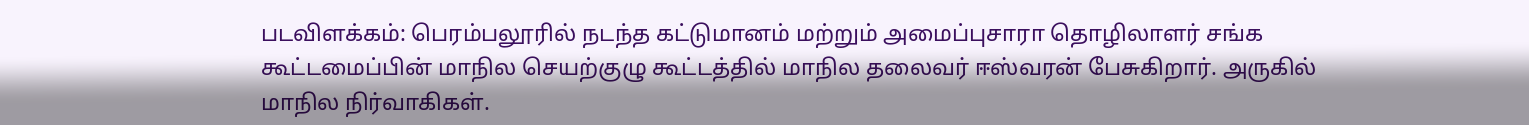படவிளக்கம்: பெரம்பலூரில் நடந்த கட்டுமானம் மற்றும் அமைப்புசாரா தொழிலாளர் சங்க கூட்டமைப்பின் மாநில செயற்குழு கூட்டத்தில் மாநில தலைவர் ஈஸ்வரன் பேசுகிறார். அருகில் மாநில நிர்வாகிகள்.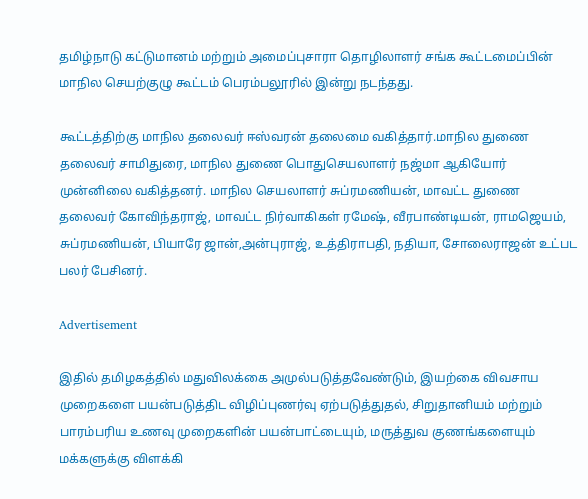தமிழ்நாடு கட்டுமானம் மற்றும் அமைப்புசாரா தொழிலாளர் சங்க கூட்டமைப்பின் மாநில செயற்குழு கூட்டம் பெரம்பலூரில் இன்று நடந்தது.

கூட்டத்திற்கு மாநில தலைவர் ஈஸ்வரன் தலைமை வகித்தார்.மாநில துணை தலைவர் சாமிதுரை, மாநில துணை பொதுசெயலாளர் நஜ்மா ஆகியோர் முன்னிலை வகித்தனர். மாநில செயலாளர் சுப்ரமணியன், மாவட்ட துணை தலைவர் கோவிந்தராஜ், மாவட்ட நிர்வாகிகள் ரமேஷ், வீரபாண்டியன், ராமஜெயம், சுப்ரமணியன், பியாரே ஜான்,அன்புராஜ், உத்திராபதி, நதியா, சோலைராஜன் உட்பட பலர் பேசினர்.

Advertisement

இதில் தமிழகத்தில் மதுவிலக்கை அமுல்படுத்தவேண்டும், இயற்கை விவசாய முறைகளை பயன்படுத்திட விழிப்புணர்வு ஏற்படுத்துதல், சிறுதானியம் மற்றும் பாரம்பரிய உணவு முறைகளின் பயன்பாட்டையும், மருத்துவ குணங்களையும் மக்களுக்கு விளக்கி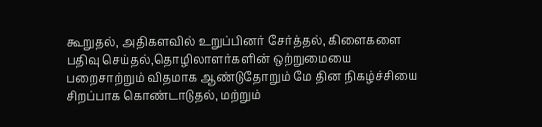கூறுதல், அதிகளவில் உறுப்பினர் சேர்த்தல், கிளைகளை பதிவு செய்தல்,தொழிலாளர்களின் ஒற்றுமையை பறைசாற்றும் விதமாக ஆண்டுதோறும் மே தின நிகழ்ச்சியை சிறப்பாக கொண்டாடுதல், மற்றும்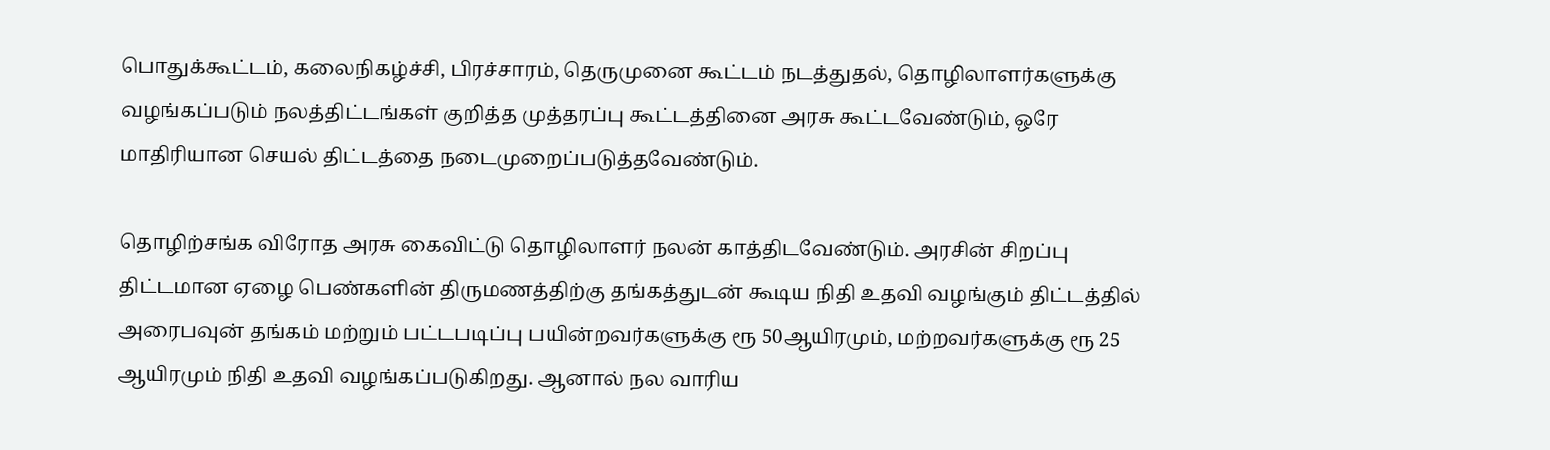பொதுக்கூட்டம், கலைநிகழ்ச்சி, பிரச்சாரம், தெருமுனை கூட்டம் நடத்துதல், தொழிலாளர்களுக்கு வழங்கப்படும் நலத்திட்டங்கள் குறித்த முத்தரப்பு கூட்டத்தினை அரசு கூட்டவேண்டும், ஒரே மாதிரியான செயல் திட்டத்தை நடைமுறைப்படுத்தவேண்டும்.

தொழிற்சங்க விரோத அரசு கைவிட்டு தொழிலாளர் நலன் காத்திடவேண்டும். அரசின் சிறப்பு திட்டமான ஏழை பெண்களின் திருமணத்திற்கு தங்கத்துடன் கூடிய நிதி உதவி வழங்கும் திட்டத்தில் அரைபவுன் தங்கம் மற்றும் பட்டபடிப்பு பயின்றவர்களுக்கு ரூ 50ஆயிரமும், மற்றவர்களுக்கு ரூ 25 ஆயிரமும் நிதி உதவி வழங்கப்படுகிறது. ஆனால் நல வாரிய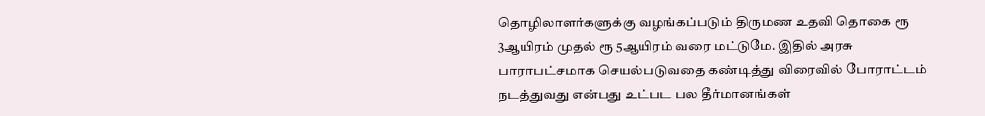தொழிலாளர்களுக்கு வழங்கப்படும் திருமண உதவி தொகை ரூ 3ஆயிரம் முதல் ரூ 5ஆயிரம் வரை மட்டுமே. இதில் அரசு பாராபட்சமாக செயல்படுவதை கண்டித்து விரைவில் போராட்டம் நடத்துவது என்பது உட்பட பல தீர்மானங்கள்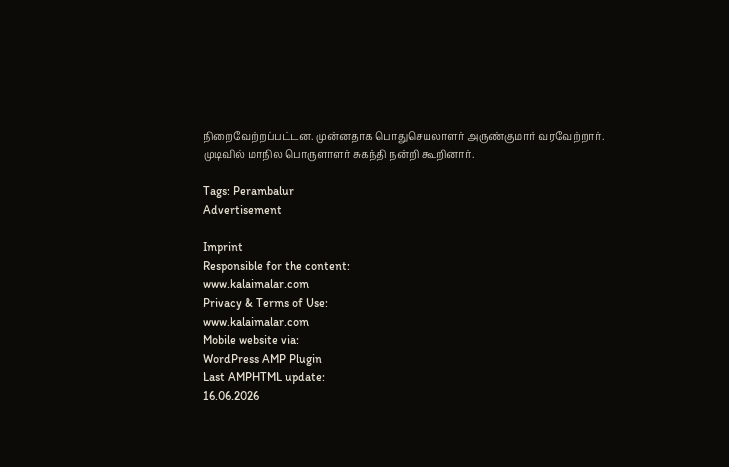நிறைவேற்றப்பட்டன. முன்னதாக பொதுசெயலாளர் அருண்குமார் வரவேற்றார். முடிவில் மாநில பொருளாளர் சுகந்தி நன்றி கூறினார்.

Tags: Perambalur
Advertisement

Imprint
Responsible for the content:
www.kalaimalar.com
Privacy & Terms of Use:
www.kalaimalar.com
Mobile website via:
WordPress AMP Plugin
Last AMPHTML update:
16.06.2026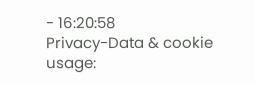- 16:20:58
Privacy-Data & cookie usage: